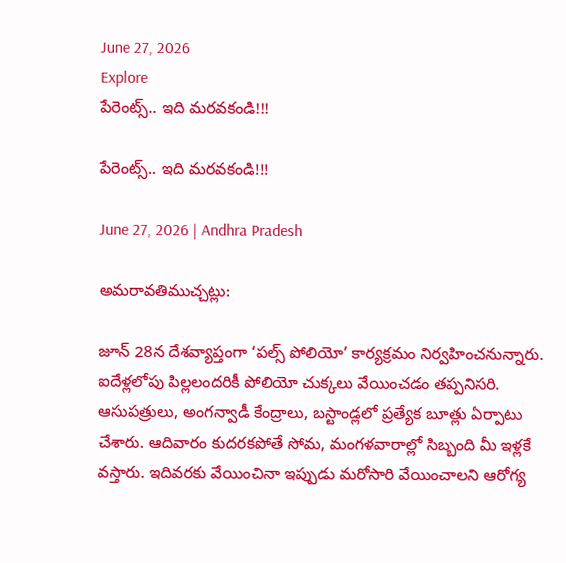June 27, 2026
Explore
పేరెంట్స్.. ఇది మరవకండి!!!

పేరెంట్స్.. ఇది మరవకండి!!!

June 27, 2026 | Andhra Pradesh

అమరావతిముచ్చట్లు:

జూన్ 28న దేశవ్యాప్తంగా ‘పల్స్ పోలియో’ కార్యక్రమం నిర్వహించనున్నారు. ఐదేళ్లలోపు పిల్లలందరికీ పోలియో చుక్కలు వేయించడం తప్పనిసరి. ఆసుపత్రులు, అంగన్వాడీ కేంద్రాలు, బస్టాండ్లలో ప్రత్యేక బూత్లు ఏర్పాటు చేశారు. ఆదివారం కుదరకపోతే సోమ, మంగళవారాల్లో సిబ్బంది మీ ఇళ్లకే వస్తారు. ఇదివరకు వేయించినా ఇప్పుడు మరోసారి వేయించాలని ఆరోగ్య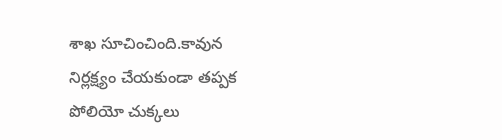శాఖ సూచించింది.కావున నిర్లక్ష్యం చేయకుండా తప్పక పోలియో చుక్కలు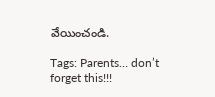వేయించండి.

Tags: Parents… don’t forget this!!!